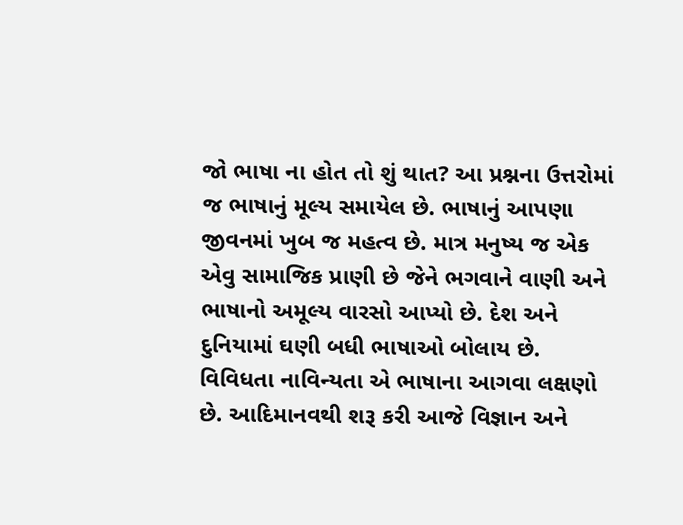જો ભાષા ના હોત તો શું થાત? આ પ્રશ્નના ઉત્તરોમાં જ ભાષાનું મૂલ્ય સમાયેલ છે. ભાષાનું આપણા જીવનમાં ખુબ જ મહત્વ છે. માત્ર મનુષ્ય જ એક એવુ સામાજિક પ્રાણી છે જેને ભગવાને વાણી અને ભાષાનો અમૂલ્ય વારસો આપ્યો છે. દેશ અને દુનિયામાં ઘણી બધી ભાષાઓ બોલાય છે. વિવિધતા નાવિન્યતા એ ભાષાના આગવા લક્ષણો છે. આદિમાનવથી શરૂ કરી આજે વિજ્ઞાન અને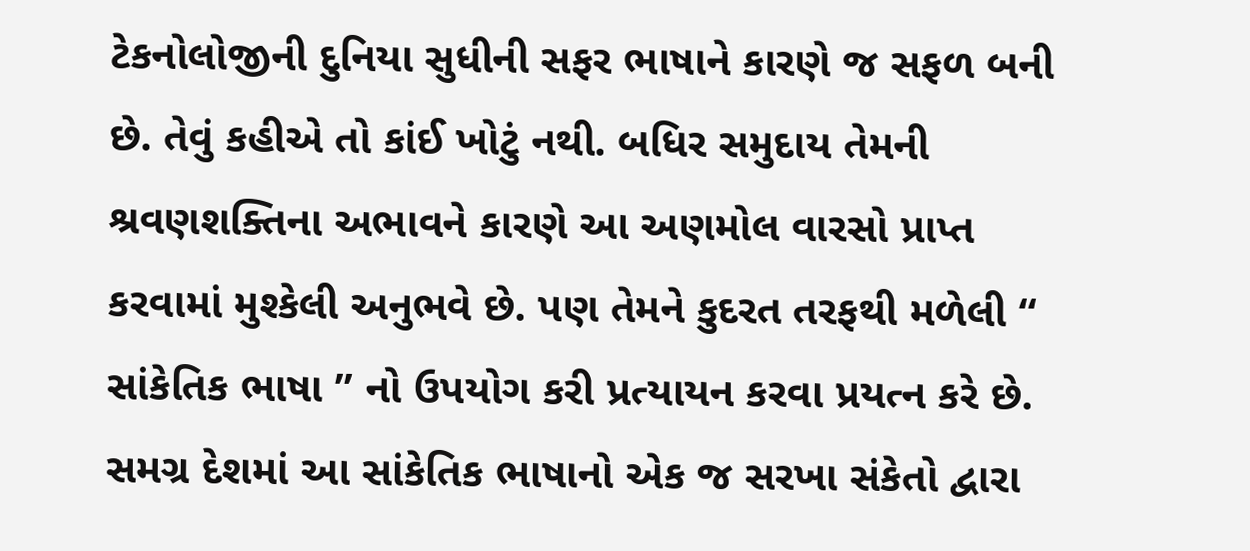ટેકનોલોજીની દુનિયા સુધીની સફર ભાષાને કારણે જ સફળ બની છે. તેવું કહીએ તો કાંઈ ખોટું નથી. બધિર સમુદાય તેમની શ્રવણશક્તિના અભાવને કારણે આ અણમોલ વારસો પ્રાપ્ત કરવામાં મુશ્કેલી અનુભવે છે. પણ તેમને કુદરત તરફથી મળેલી “ સાંકેતિક ભાષા ” નો ઉપયોગ કરી પ્રત્યાયન કરવા પ્રયત્ન કરે છે. સમગ્ર દેશમાં આ સાંકેતિક ભાષાનો એક જ સરખા સંકેતો દ્વારા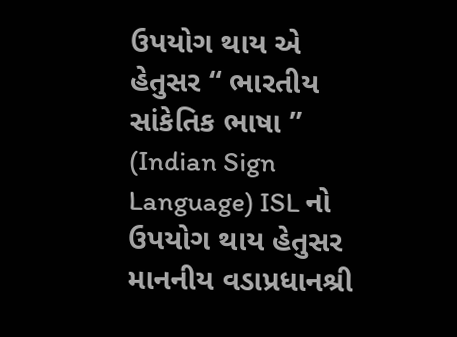ઉપયોગ થાય એ હેતુસર “ ભારતીય સાંકેતિક ભાષા ” (Indian Sign Language) ISL નો ઉપયોગ થાય હેતુસર માનનીય વડાપ્રધાનશ્રી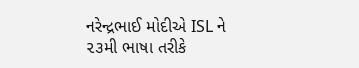નરેન્દ્રભાઈ મોદીએ ISL ને ૨૩મી ભાષા તરીકે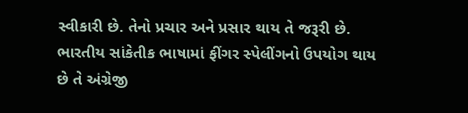સ્વીકારી છે. તેનો પ્રચાર અને પ્રસાર થાય તે જરૂરી છે. ભારતીય સાંકેતીક ભાષામાં ફીંગર સ્પેલીંગનો ઉપયોગ થાય છે તે અંગ્રેજી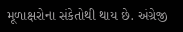મૂળાક્ષરોના સંકેતોથી થાય છે. અંગ્રેજી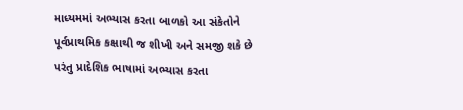માધ્યમમાં અભ્યાસ કરતા બાળકો આ સંકેતોને પૂર્વપ્રાથમિક કક્ષાથી જ શીખી અને સમજી શકે છે પરંતુ પ્રાદેશિક ભાષામાં અભ્યાસ કરતા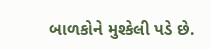બાળકોને મુશ્કેલી પડે છે.